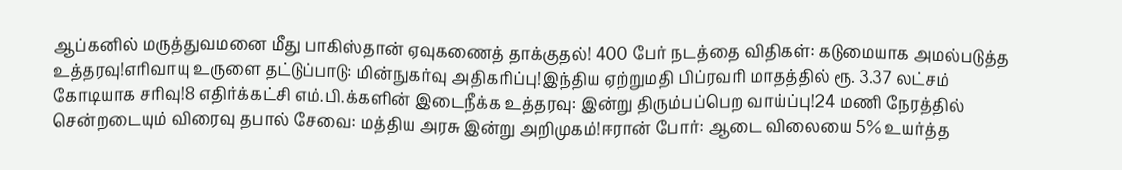ஆப்கனில் மருத்துவமனை மீது பாகிஸ்தான் ஏவுகணைத் தாக்குதல்! 400 பேர் நடத்தை விதிகள்: கடுமையாக அமல்படுத்த உத்தரவு!எரிவாயு உருளை தட்டுப்பாடு: மின்நுகர்வு அதிகரிப்பு!இந்திய ஏற்றுமதி பிப்ரவரி மாதத்தில் ரூ. 3.37 லட்சம் கோடியாக சரிவு!8 எதிர்க்கட்சி எம்.பி.க்களின் இடைநீக்க உத்தரவு: இன்று திரும்பப்பெற வாய்ப்பு!24 மணி நேரத்தில் சென்றடையும் விரைவு தபால் சேவை: மத்திய அரசு இன்று அறிமுகம்!ஈரான் போர்: ஆடை விலையை 5% உயர்த்த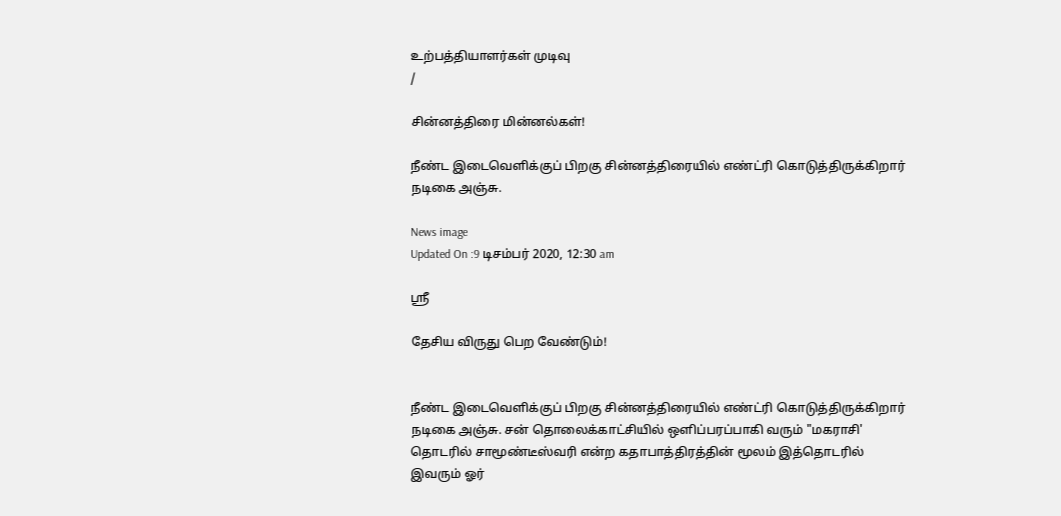உற்பத்தியாளர்கள் முடிவு
/

சின்னத்திரை மின்னல்கள்!

நீண்ட இடைவெளிக்குப் பிறகு சின்னத்திரையில் எண்ட்ரி கொடுத்திருக்கிறார் நடிகை அஞ்சு.

News image
Updated On :9 டிசம்பர் 2020, 12:30 am

ஸ்ரீ

தேசிய விருது பெற வேண்டும்!


நீண்ட இடைவெளிக்குப் பிறகு சின்னத்திரையில் எண்ட்ரி கொடுத்திருக்கிறார் நடிகை அஞ்சு. சன் தொலைக்காட்சியில் ஒளிப்பரப்பாகி வரும் "மகராசி' தொடரில் சாமூண்டீஸ்வரி என்ற கதாபாத்திரத்தின் மூலம் இத்தொடரில் இவரும் ஓர்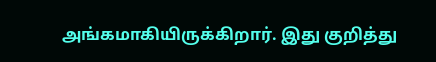அங்கமாகியிருக்கிறார். இது குறித்து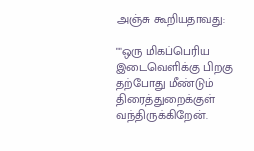அஞ்சு கூறியதாவது:

""ஒரு மிகப்பெரிய இடைவெளிக்கு பிறகு தற்போது மீண்டும் திரைத்துறைக்குள் வந்திருக்கிறேன்.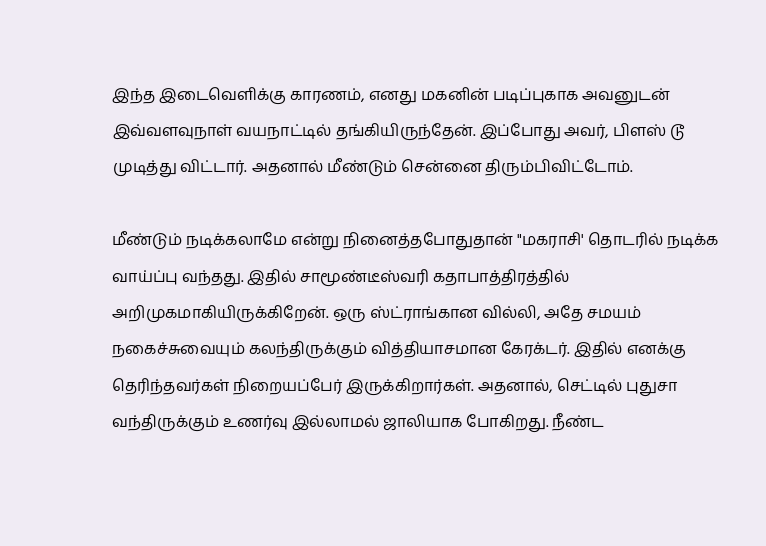இந்த இடைவெளிக்கு காரணம், எனது மகனின் படிப்புகாக அவனுடன் இவ்வளவுநாள் வயநாட்டில் தங்கியிருந்தேன். இப்போது அவர், பிளஸ் டூ முடித்து விட்டார். அதனால் மீண்டும் சென்னை திரும்பிவிட்டோம்.

மீண்டும் நடிக்கலாமே என்று நினைத்தபோதுதான் "மகராசி' தொடரில் நடிக்க வாய்ப்பு வந்தது. இதில் சாமூண்டீஸ்வரி கதாபாத்திரத்தில் அறிமுகமாகியிருக்கிறேன். ஒரு ஸ்ட்ராங்கான வில்லி, அதே சமயம் நகைச்சுவையும் கலந்திருக்கும் வித்தியாசமான கேரக்டர். இதில் எனக்கு தெரிந்தவர்கள் நிறையப்பேர் இருக்கிறார்கள். அதனால், செட்டில் புதுசா வந்திருக்கும் உணர்வு இல்லாமல் ஜாலியாக போகிறது. நீண்ட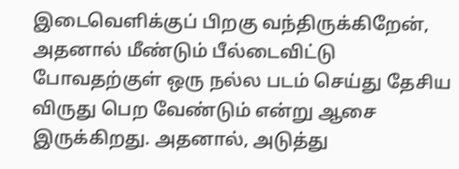இடைவெளிக்குப் பிறகு வந்திருக்கிறேன், அதனால் மீண்டும் பீல்டைவிட்டு போவதற்குள் ஒரு நல்ல படம் செய்து தேசிய விருது பெற வேண்டும் என்று ஆசை இருக்கிறது. அதனால், அடுத்து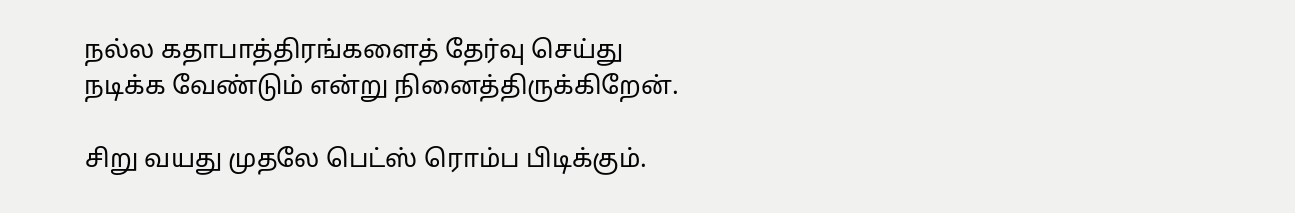நல்ல கதாபாத்திரங்களைத் தேர்வு செய்து நடிக்க வேண்டும் என்று நினைத்திருக்கிறேன்.

சிறு வயது முதலே பெட்ஸ் ரொம்ப பிடிக்கும்.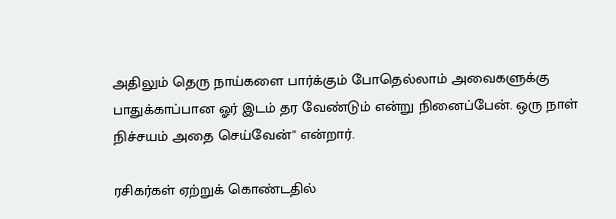அதிலும் தெரு நாய்களை பார்க்கும் போதெல்லாம் அவைகளுக்கு பாதுக்காப்பான ஓர் இடம் தர வேண்டும் என்று நினைப்பேன். ஒரு நாள் நிச்சயம் அதை செய்வேன்'' என்றார்.

ரசிகர்கள் ஏற்றுக் கொண்டதில்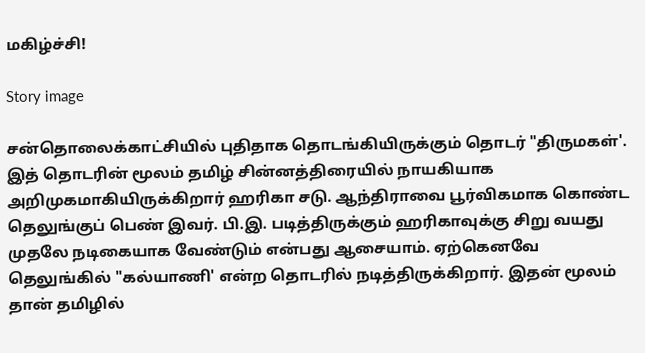மகிழ்ச்சி!

Story image

சன்தொலைக்காட்சியில் புதிதாக தொடங்கியிருக்கும் தொடர் "திருமகள்'. இத் தொடரின் மூலம் தமிழ் சின்னத்திரையில் நாயகியாக அறிமுகமாகியிருக்கிறார் ஹரிகா சடு. ஆந்திராவை பூர்விகமாக கொண்ட தெலுங்குப் பெண் இவர். பி.இ. படித்திருக்கும் ஹரிகாவுக்கு சிறு வயது முதலே நடிகையாக வேண்டும் என்பது ஆசையாம். ஏற்கெனவே தெலுங்கில் "கல்யாணி' என்ற தொடரில் நடித்திருக்கிறார். இதன் மூலம் தான் தமிழில்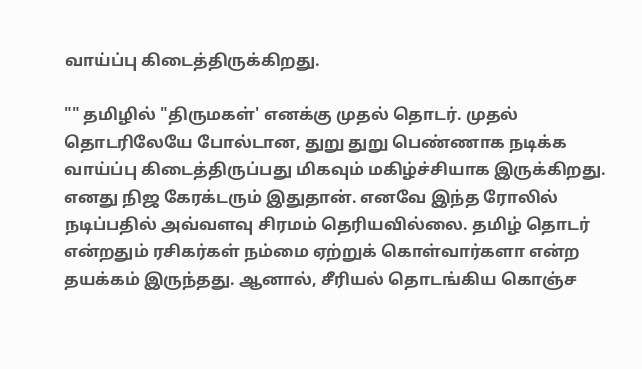வாய்ப்பு கிடைத்திருக்கிறது.

"" தமிழில் "திருமகள்' எனக்கு முதல் தொடர். முதல் தொடரிலேயே போல்டான, துறு துறு பெண்ணாக நடிக்க வாய்ப்பு கிடைத்திருப்பது மிகவும் மகிழ்ச்சியாக இருக்கிறது. எனது நிஜ கேரக்டரும் இதுதான். எனவே இந்த ரோலில் நடிப்பதில் அவ்வளவு சிரமம் தெரியவில்லை. தமிழ் தொடர் என்றதும் ரசிகர்கள் நம்மை ஏற்றுக் கொள்வார்களா என்ற தயக்கம் இருந்தது. ஆனால், சீரியல் தொடங்கிய கொஞ்ச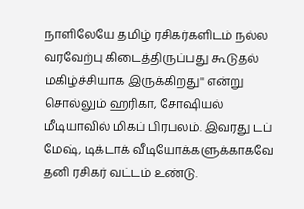நாளிலேயே தமிழ் ரசிகர்களிடம் நல்ல வரவேற்பு கிடைத்திருப்பது கூடுதல் மகிழ்ச்சியாக இருக்கிறது'' என்று சொல்லும் ஹரிகா, சோஷியல் மீடியாவில் மிகப் பிரபலம். இவரது டப் மேஷ், டிக்டாக் வீடியோக்களுக்காகவே தனி ரசிகர் வட்டம் உண்டு.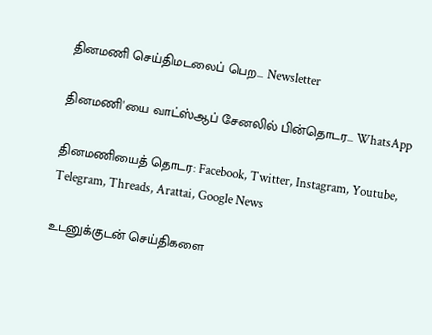தினமணி செய்திமடலைப் பெற... Newsletter

தினமணி'யை வாட்ஸ்ஆப் சேனலில் பின்தொடர... WhatsApp

தினமணியைத் தொடர: Facebook, Twitter, Instagram, Youtube, Telegram, Threads, Arattai, Google News

உடனுக்குடன் செய்திகளை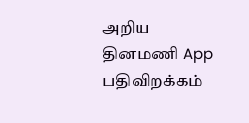அறிய தினமணி App பதிவிறக்கம்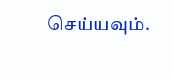செய்யவும்.